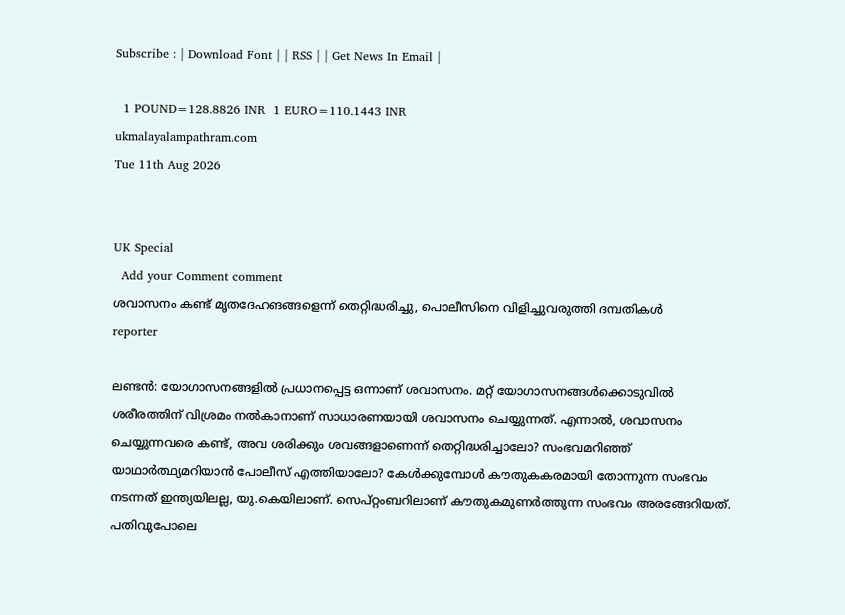Subscribe : | Download Font | | RSS | | Get News In Email |

  1 POUND=128.8826 INR  1 EURO=110.1443 INR
ukmalayalampathram.com
Tue 11th Aug 2026


UK Special
  Add your Comment comment
ശവാസനം കണ്ട് മൃതദേഹങങ്ങളെന്ന് തെറ്റിദ്ധരിച്ചു, പൊലീസിനെ വിളിച്ചുവരുത്തി ദമ്പതികള്‍
reporter

ലണ്ടന്‍: യോഗാസനങ്ങളില്‍ പ്രധാനപ്പെട്ട ഒന്നാണ് ശവാസനം. മറ്റ് യോഗാസനങ്ങള്‍ക്കൊടുവില്‍ ശരീരത്തിന് വിശ്രമം നല്‍കാനാണ് സാധാരണയായി ശവാസനം ചെയ്യുന്നത്. എന്നാല്‍, ശവാസനം ചെയ്യുന്നവരെ കണ്ട്, അവ ശരിക്കും ശവങ്ങളാണെന്ന് തെറ്റിദ്ധരിച്ചാലോ? സംഭവമറിഞ്ഞ് യാഥാര്‍ത്ഥ്യമറിയാന്‍ പോലീസ് എത്തിയാലോ? കേള്‍ക്കുമ്പോള്‍ കൗതുകകരമായി തോന്നുന്ന സംഭവം നടന്നത് ഇന്ത്യയിലല്ല, യു.കെയിലാണ്. സെപ്റ്റംബറിലാണ് കൗതുകമുണര്‍ത്തുന്ന സംഭവം അരങ്ങേറിയത്. പതിവുപോലെ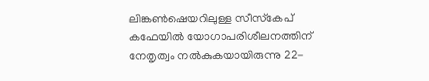ലിങ്കണ്‍ഷെയറിലുള്ള സീസ്‌കേപ് കഫേയില്‍ യോഗാപരിശീലനത്തിന് നേതൃത്വം നല്‍കുകയായിരുന്നു 22-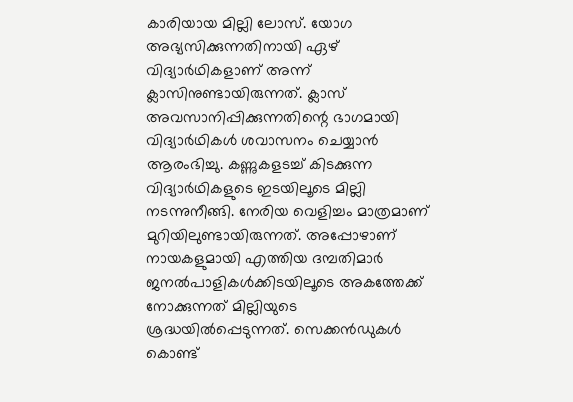കാരിയായ മില്ലി ലോസ്. യോഗ അഭ്യസിക്കുന്നതിനായി ഏഴ് വിദ്യാര്‍ഥികളാണ് അന്ന് ക്ലാസിനുണ്ടായിരുന്നത്. ക്ലാസ് അവസാനിപ്പിക്കുന്നതിന്റെ ഭാഗമായി വിദ്യാര്‍ഥികള്‍ ശവാസനം ചെയ്യാന്‍ ആരംഭിച്ചു. കണ്ണുകളടച്ച് കിടക്കുന്ന വിദ്യാര്‍ഥികളുടെ ഇടയിലൂടെ മില്ലി നടന്നുനീങ്ങി. നേരിയ വെളിച്ചം മാത്രമാണ് മുറിയിലുണ്ടായിരുന്നത്. അപ്പോഴാണ് നായകളുമായി എത്തിയ ദമ്പതിമാര്‍ ജനല്‍പാളികള്‍ക്കിടയിലൂടെ അകത്തേക്ക് നോക്കുന്നത് മില്ലിയുടെ ശ്രദ്ധയില്‍പ്പെടുന്നത്. സെക്കന്‍ഡുകള്‍ കൊണ്ട്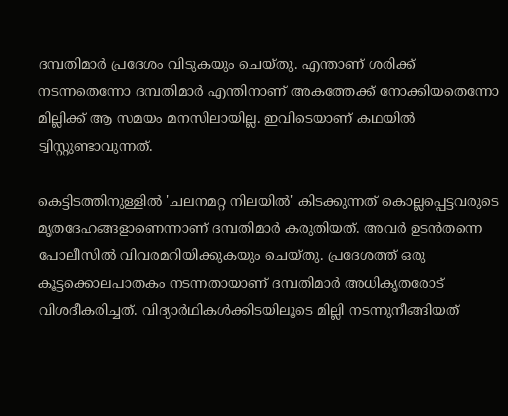ദമ്പതിമാര്‍ പ്രദേശം വിടുകയും ചെയ്തു. എന്താണ് ശരിക്ക് നടന്നതെന്നോ ദമ്പതിമാര്‍ എന്തിനാണ് അകത്തേക്ക് നോക്കിയതെന്നോ മില്ലിക്ക് ആ സമയം മനസിലായില്ല. ഇവിടെയാണ് കഥയില്‍ ട്വിസ്റ്റുണ്ടാവുന്നത്.

കെട്ടിടത്തിനുള്ളില്‍ 'ചലനമറ്റ നിലയില്‍' കിടക്കുന്നത് കൊല്ലപ്പെട്ടവരുടെ മൃതദേഹങ്ങളാണെന്നാണ് ദമ്പതിമാര്‍ കരുതിയത്. അവര്‍ ഉടന്‍തന്നെ പോലീസില്‍ വിവരമറിയിക്കുകയും ചെയ്തു. പ്രദേശത്ത് ഒരു കൂട്ടക്കൊലപാതകം നടന്നതായാണ് ദമ്പതിമാര്‍ അധികൃതരോട് വിശദീകരിച്ചത്. വിദ്യാര്‍ഥികള്‍ക്കിടയിലൂടെ മില്ലി നടന്നുനീങ്ങിയത്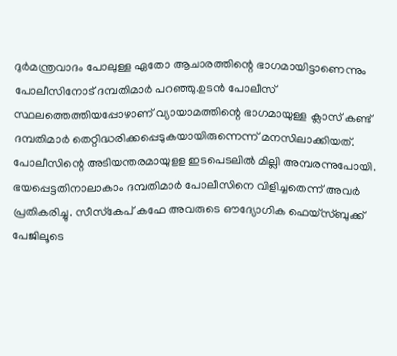ദുര്‍മന്ത്രവാദം പോലുള്ള ഏതോ ആചാരത്തിന്റെ ഭാഗമായിട്ടാണെന്നും പോലീസിനോട് ദമ്പതിമാര്‍ പറഞ്ഞു.ഉടന്‍ പോലീസ് സ്ഥലത്തെത്തിയപ്പോഴാണ് വ്യായാമത്തിന്റെ ഭാഗമായുള്ള ക്ലാസ് കണ്ട് ദമ്പതിമാര്‍ തെറ്റിദ്ധരിക്കപ്പെടുകയായിരുന്നെന്ന് മനസിലാക്കിയത്. പോലീസിന്റെ അടിയന്തരമായുളള ഇടപെടലില്‍ മില്ലി അമ്പരന്നുപോയി. ഭയപ്പെട്ടതിനാലാകാം ദമ്പതിമാര്‍ പോലീസിനെ വിളിച്ചതെന്ന് അവര്‍ പ്രതികരിച്ചു. സീസ്‌കേപ് കഫേ അവരുടെ ഔദ്യോഗിക ഫെയ്സ്ബുക്ക് പേജിലൂടെ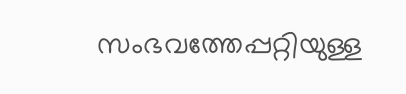സംഭവത്തേപ്പറ്റിയുള്ള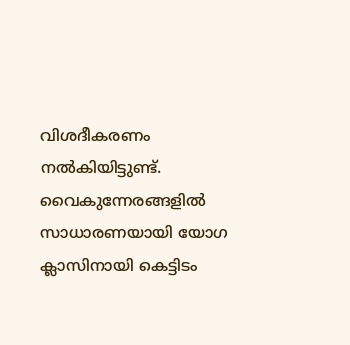വിശദീകരണം നല്‍കിയിട്ടുണ്ട്. വൈകുന്നേരങ്ങളില്‍ സാധാരണയായി യോഗ ക്ലാസിനായി കെട്ടിടം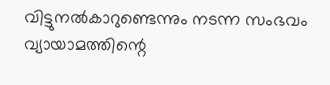വിട്ടുനല്‍കാറുണ്ടെന്നും നടന്ന സംഭവം വ്യായാമത്തിന്റെ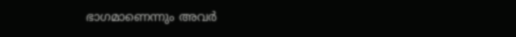ഭാഗമാണെന്നും അവര്‍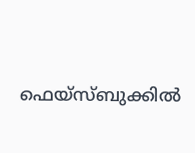ഫെയ്സ്ബുക്കില്‍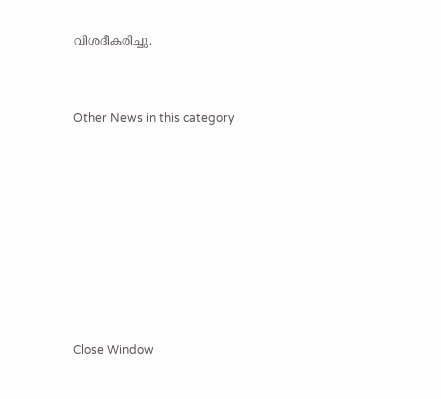വിശദീകരിച്ചു.


Other News in this category








Close Window